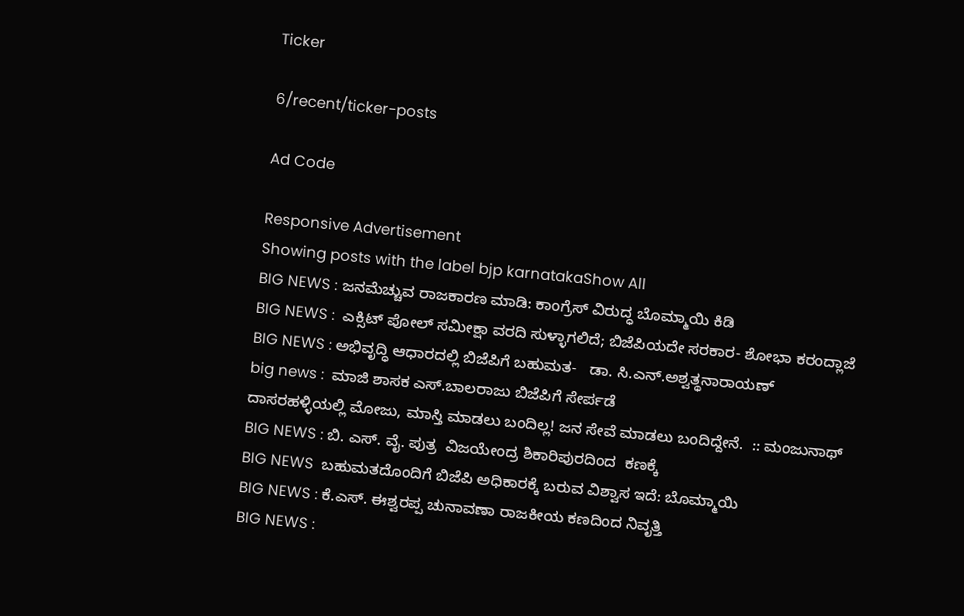Ticker

6/recent/ticker-posts

Ad Code

Responsive Advertisement
Showing posts with the label bjp karnatakaShow All
BIG NEWS : ಜನಮೆಚ್ಚುವ ರಾಜಕಾರಣ ಮಾಡಿ: ಕಾಂಗ್ರೆಸ್ ವಿರುದ್ಧ ಬೊಮ್ಮಾಯಿ‌ ಕಿಡಿ
BIG NEWS :  ಎಕ್ಸಿಟ್ ಪೋಲ್ ಸಮೀಕ್ಷಾ ವರದಿ ಸುಳ್ಳಾಗಲಿದೆ; ಬಿಜೆಪಿಯದೇ ಸರಕಾರ- ಶೋಭಾ ಕರಂದ್ಲಾಜೆ
BIG NEWS : ಅಭಿವೃದ್ಧಿ ಆಧಾರದಲ್ಲಿ ಬಿಜೆಪಿಗೆ ಬಹುಮತ-   ಡಾ. ಸಿ.ಎನ್.ಅಶ್ವತ್ಥನಾರಾಯಣ್
big news :  ಮಾಜಿ ಶಾಸಕ ಎಸ್.ಬಾಲರಾಜು ಬಿಜೆಪಿಗೆ ಸೇರ್ಪಡೆ
ದಾಸರಹಳ್ಳಿಯಲ್ಲಿ ಮೋಜು, ಮಾಸ್ತಿ ಮಾಡಲು ಬಂದಿಲ್ಲ! ಜನ ಸೇವೆ ಮಾಡಲು ಬಂದಿದ್ದೇನೆ.  :: ಮಂಜುನಾಥ್
BIG NEWS : ಬಿ. ಎಸ್. ವೈ. ಪುತ್ರ  ವಿಜಯೇಂದ್ರ ಶಿಕಾರಿಪುರದಿಂದ  ಕಣಕ್ಕೆ
BIG NEWS  ಬಹುಮತದೊಂದಿಗೆ ಬಿಜೆಪಿ ಅಧಿಕಾರಕ್ಕೆ ಬರುವ ವಿಶ್ವಾಸ ಇದೆ: ಬೊಮ್ಮಾಯಿ
BIG NEWS : ಕೆ.ಎಸ್. ಈಶ್ವರಪ್ಪ ಚುನಾವಣಾ ರಾಜಕೀಯ ಕಣದಿಂದ ನಿವೃತ್ತಿ
BIG NEWS :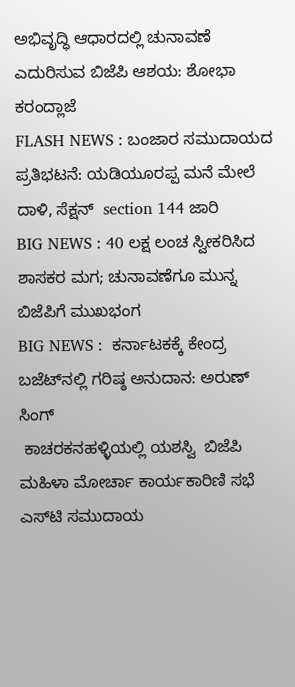ಅಭಿವೃದ್ಧಿ ಆಧಾರದಲ್ಲಿ ಚುನಾವಣೆ ಎದುರಿಸುವ ಬಿಜೆಪಿ ಆಶಯ: ಶೋಭಾ ಕರಂದ್ಲಾಜೆ
FLASH NEWS : ಬಂಜಾರ ಸಮುದಾಯದ ಪ್ರತಿಭಟನೆ: ಯಡಿಯೂರಪ್ಪ ಮನೆ ಮೇಲೆ ದಾಳಿ, ಸೆಕ್ಷನ್  section 144 ಜಾರಿ
BIG NEWS : 40 ಲಕ್ಷ ಲಂಚ ಸ್ವೀಕರಿಸಿದ ಶಾಸಕರ ಮಗ; ಚುನಾವಣೆಗೂ ಮುನ್ನ ಬಿಜೆಪಿಗೆ ಮುಖಭಂಗ
BIG NEWS :  ಕರ್ನಾಟಕಕ್ಕೆ ಕೇಂದ್ರ ಬಜೆಟ್‍ನಲ್ಲಿ ಗರಿಷ್ಠ ಅನುದಾನ: ಅರುಣ್ ಸಿಂಗ್
 ಕಾಚರಕನಹಳ್ಳಿಯಲ್ಲಿ ಯಶಸ್ವಿ  ಬಿಜೆಪಿ ಮಹಿಳಾ ಮೋರ್ಚಾ ಕಾರ್ಯಕಾರಿಣಿ ಸಭೆ
ಎಸ್‌ಟಿ ಸಮುದಾಯ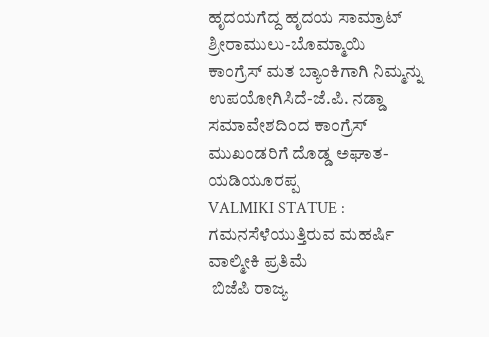ಹೃದಯಗೆದ್ದ ಹೃದಯ ಸಾಮ್ರಾಟ್ ಶ್ರೀರಾಮುಲು-ಬೊಮ್ಮಾಯಿ
ಕಾಂಗ್ರೆಸ್ ಮತ ಬ್ಯಾಂಕಿಗಾಗಿ ನಿಮ್ಮನ್ನು ಉಪಯೋಗಿಸಿದೆ-ಜೆ.ಪಿ. ನಡ್ಡಾ
ಸಮಾವೇಶದಿಂದ ಕಾಂಗ್ರೆಸ್ ಮುಖಂಡರಿಗೆ‌ ದೊಡ್ಡ ಅಘಾತ-ಯಡಿಯೂರಪ್ಪ
VALMIKI STATUE :  ಗಮನಸೆಳೆಯುತ್ತಿರುವ ಮಹರ್ಷಿ ವಾಲ್ಮೀಕಿ ಪ್ರತಿಮೆ
 ಬಿಜೆಪಿ ರಾಜ್ಯ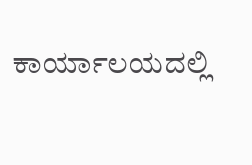ಕಾರ್ಯಾಲಯದಲ್ಲಿ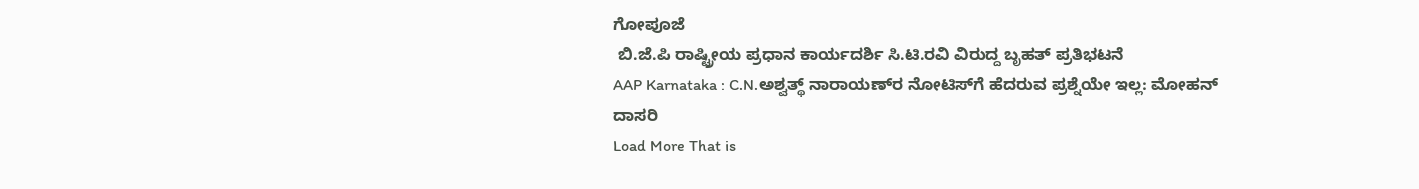ಗೋಪೂಜೆ
 ಬಿ.ಜೆ.ಪಿ ರಾಷ್ಟ್ರೀಯ ಪ್ರಧಾನ ಕಾರ್ಯದರ್ಶಿ ಸಿ.ಟಿ.ರವಿ ವಿರುದ್ದ ಬೃಹತ್ ಪ್ರತಿಭಟನೆ
AAP Karnataka : C.N.ಅಶ್ವತ್ಥ್‌ ನಾರಾಯಣ್‌ರ ನೋಟಿಸ್‌ಗೆ ಹೆದರುವ ಪ್ರಶ್ನೆಯೇ ಇಲ್ಲ: ಮೋಹನ್‌ ದಾಸರಿ
Load More That is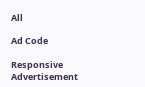All

Ad Code

Responsive Advertisement